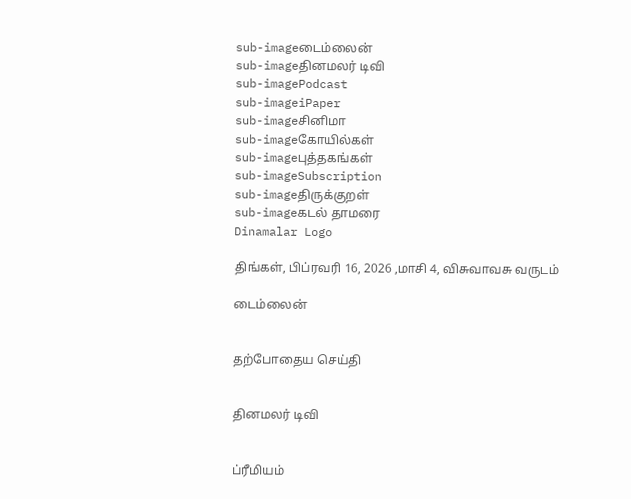sub-imageடைம்லைன்
sub-imageதினமலர் டிவி
sub-imagePodcast
sub-imageiPaper
sub-imageசினிமா
sub-imageகோயில்கள்
sub-imageபுத்தகங்கள்
sub-imageSubscription
sub-imageதிருக்குறள்
sub-imageகடல் தாமரை
Dinamalar Logo

திங்கள், பிப்ரவரி 16, 2026 ,மாசி 4, விசுவாவசு வருடம்

டைம்லைன்


தற்போதைய செய்தி


தினமலர் டிவி


ப்ரீமியம்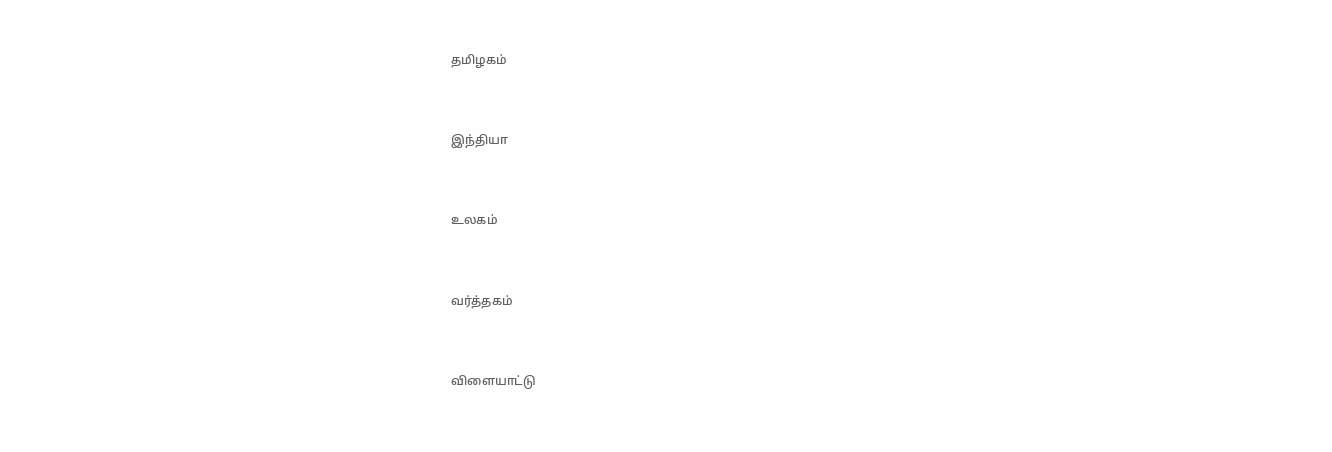தமிழகம்


இந்தியா


உலகம்


வர்த்தகம்


விளையாட்டு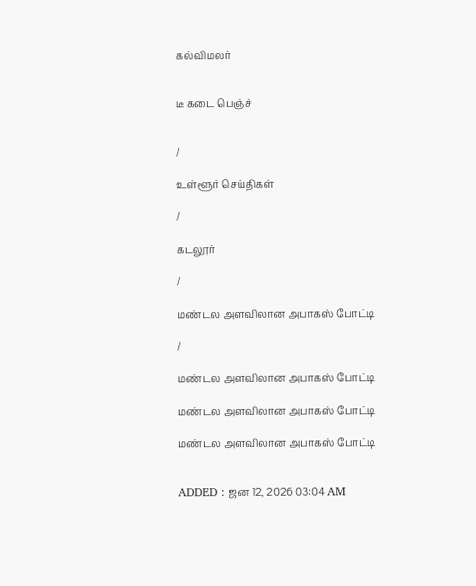கல்விமலர்


டீ கடை பெஞ்ச்


/

உள்ளூர் செய்திகள்

/

கடலூர்

/

மண்டல அளவிலான அபாகஸ் போட்டி

/

மண்டல அளவிலான அபாகஸ் போட்டி

மண்டல அளவிலான அபாகஸ் போட்டி

மண்டல அளவிலான அபாகஸ் போட்டி


ADDED : ஜன 12, 2026 03:04 AM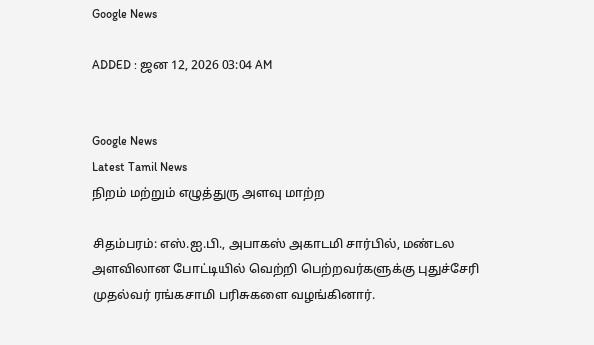Google News

ADDED : ஜன 12, 2026 03:04 AM


Google News
Latest Tamil News
நிறம் மற்றும் எழுத்துரு அளவு மாற்ற

சிதம்பரம்: எஸ்.ஐ.பி., அபாகஸ் அகாடமி சார்பில், மண்டல அளவிலான போட்டியில் வெற்றி பெற்றவர்களுக்கு புதுச்சேரி முதல்வர் ரங்கசாமி பரிசுகளை வழங்கினார்.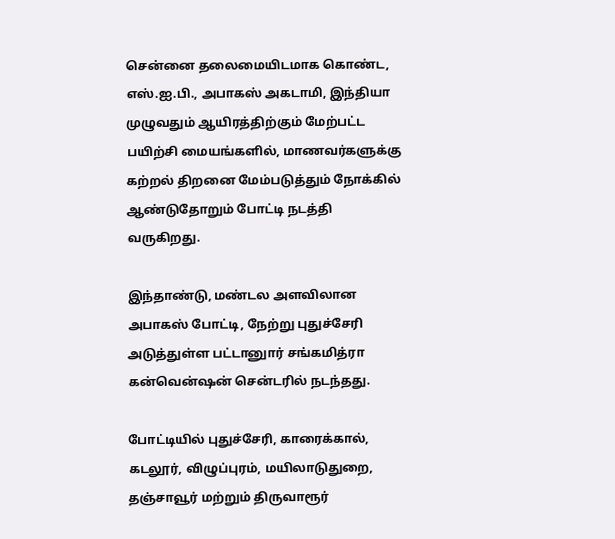சென்னை தலைமையிடமாக கொண்ட, எஸ்.ஐ.பி., அபாகஸ் அகடாமி, இந்தியா முழுவதும் ஆயிரத்திற்கும் மேற்பட்ட பயிற்சி மையங்களில், மாணவர்களுக்கு கற்றல் திறனை மேம்படுத்தும் நோக்கில் ஆண்டுதோறும் போட்டி நடத்தி வருகிறது.

இந்தாண்டு, மண்டல அளவிலான அபாகஸ் போட்டி, நேற்று புதுச்சேரி அடுத்துள்ள பட்டானுார் சங்கமித்ரா கன்வென்ஷன் சென்டரில் நடந்தது.

போட்டியில் புதுச்சேரி, காரைக்கால், கடலூர், விழுப்புரம், மயிலாடுதுறை, தஞ்சாவூர் மற்றும் திருவாரூர்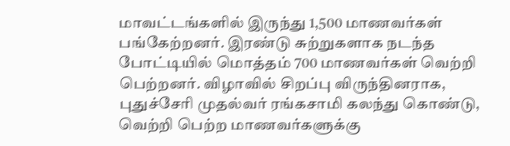மாவட்டங்களில் இருந்து 1,500 மாணவர்கள் பங்கேற்றனர். இரண்டு சுற்றுகளாக நடந்த போட்டியில் மொத்தம் 700 மாணவர்கள் வெற்றி பெற்றனர். விழாவில் சிறப்பு விருந்தினராக, புதுச்சேரி முதல்வர் ரங்கசாமி கலந்து கொண்டு, வெற்றி பெற்ற மாணவர்களுக்கு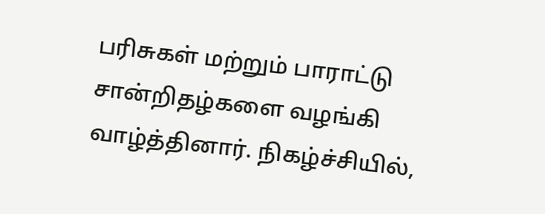பரிசுகள் மற்றும் பாராட்டு சான்றிதழ்களை வழங்கி வாழ்த்தினார். நிகழ்ச்சியில்,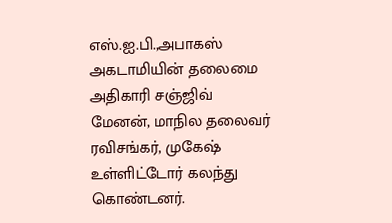எஸ்.ஐ.பி.,அபாகஸ் அகடாமியின் தலைமை அதிகாரி சஞ்ஜிவ் மேனன், மாநில தலைவர் ரவிசங்கர், முகேஷ் உள்ளிட்டோர் கலந்து கொண்டனர்.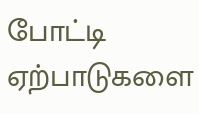போட்டி ஏற்பாடுகளை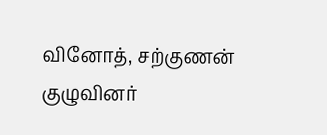வினோத், சற்குணன் குழுவினர்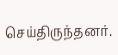செய்திருந்தனர்.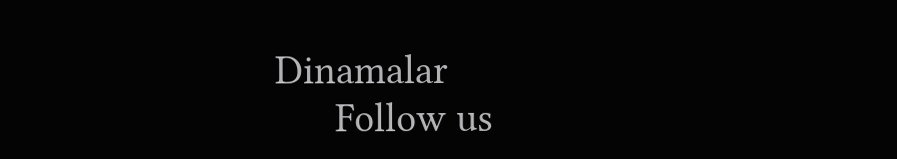Dinamalar
      Follow us